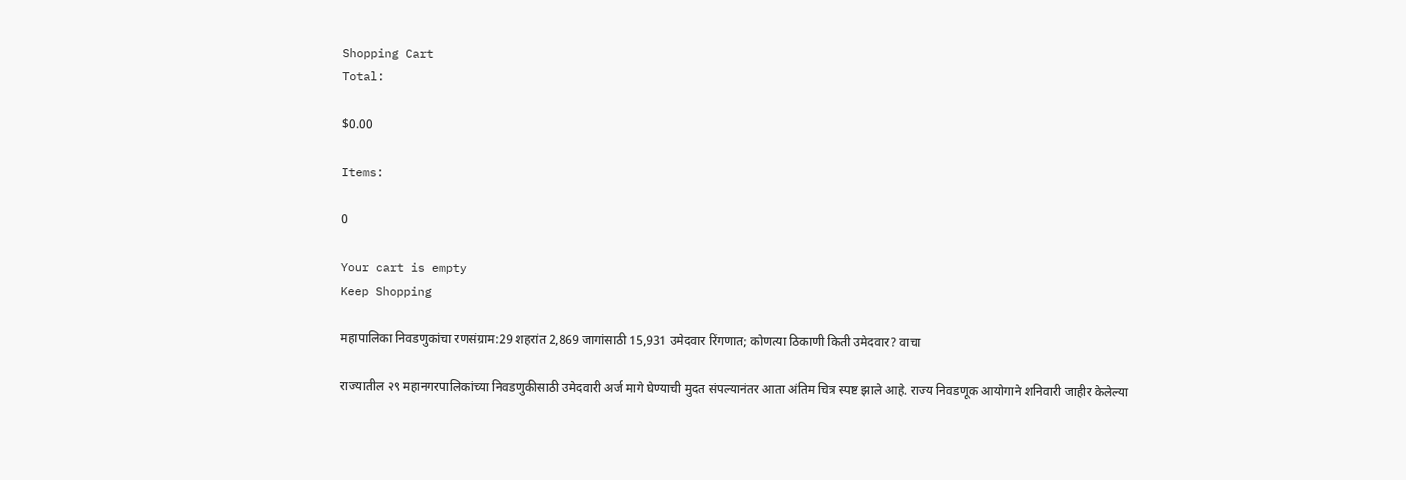Shopping Cart
Total:

$0.00

Items:

0

Your cart is empty
Keep Shopping

महापालिका निवडणुकांचा रणसंग्राम:29 शहरांत 2,869 जागांसाठी 15,931 उमेदवार रिंगणात; कोणत्या ठिकाणी किती उमेदवार? वाचा

राज्यातील २९ महानगरपालिकांच्या निवडणुकीसाठी उमेदवारी अर्ज मागे घेण्याची मुदत संपल्यानंतर आता अंतिम चित्र स्पष्ट झाले आहे. राज्य निवडणूक आयोगाने शनिवारी जाहीर केलेल्या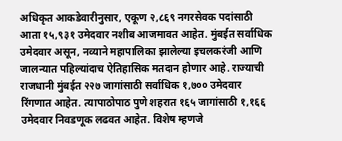अधिकृत आकडेवारीनुसार, एकूण २,८६९ नगरसेवक पदांसाठी आता १५,९३१ उमेदवार नशीब आजमावत आहेत. मुंबईत सर्वाधिक उमेदवार असून, नव्याने महापालिका झालेल्या इचलकरंजी आणि जालन्यात पहिल्यांदाच ऐतिहासिक मतदान होणार आहे. राज्याची राजधानी मुंबईत २२७ जागांसाठी सर्वाधिक १,७०० उमेदवार रिंगणात आहेत. त्यापाठोपाठ पुणे शहरात १६५ जागांसाठी १,१६६ उमेदवार निवडणूक लढवत आहेत. विशेष म्हणजे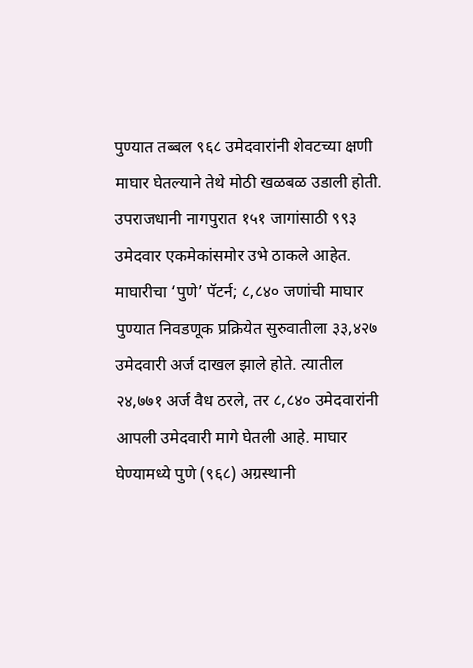पुण्यात तब्बल ९६८ उमेदवारांनी शेवटच्या क्षणी माघार घेतल्याने तेथे मोठी खळबळ उडाली होती. उपराजधानी नागपुरात १५१ जागांसाठी ९९३ उमेदवार एकमेकांसमोर उभे ठाकले आहेत. माघारीचा ‘पुणे’ पॅटर्न; ८,८४० जणांची माघार पुण्यात निवडणूक प्रक्रियेत सुरुवातीला ३३,४२७ उमेदवारी अर्ज दाखल झाले होते. त्यातील २४,७७१ अर्ज वैध ठरले, तर ८,८४० उमेदवारांनी आपली उमेदवारी मागे घेतली आहे. माघार घेण्यामध्ये पुणे (९६८) अग्रस्थानी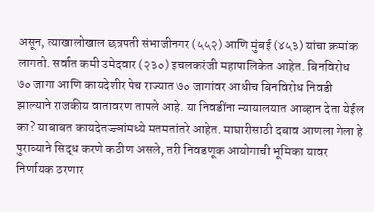असून, त्याखालोखाल छत्रपती संभाजीनगर (५५२) आणि मुंबई (४५३) यांचा क्रमांक लागतो. सर्वात कमी उमेदवार (२३०) इचलकरंजी महापालिकेत आहेत. बिनविरोध ७० जागा आणि कायदेशीर पेच राज्यात ७० जागांवर आधीच बिनविरोध निवडी झाल्याने राजकीय वातावरण तापले आहे. या निवडींना न्यायालयात आव्हान देता येईल का? याबाबत कायदेतज्ज्ञांमध्ये मतमतांतरे आहेत. माघारीसाठी दबाव आणला गेला हे पुराव्याने सिद्ध करणे कठीण असले, तरी निवडणूक आयोगाची भूमिका यावर निर्णायक ठरणार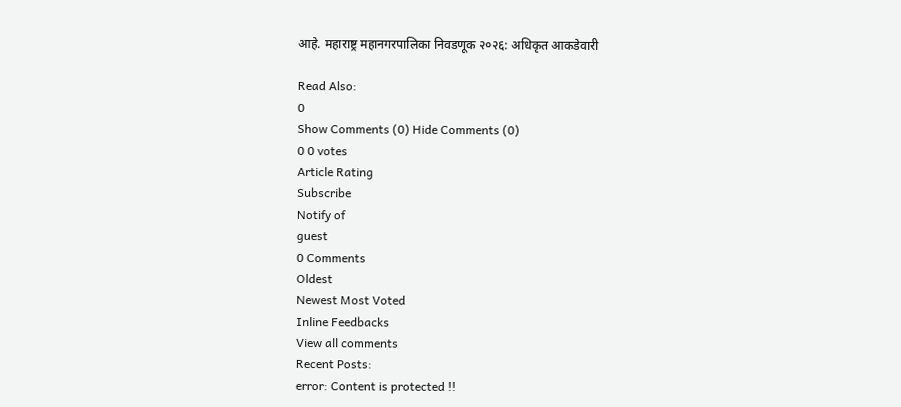आहे. महाराष्ट्र महानगरपालिका निवडणूक २०२६: अधिकृत आकडेवारी

Read Also:
0
Show Comments (0) Hide Comments (0)
0 0 votes
Article Rating
Subscribe
Notify of
guest
0 Comments
Oldest
Newest Most Voted
Inline Feedbacks
View all comments
Recent Posts:
error: Content is protected !!